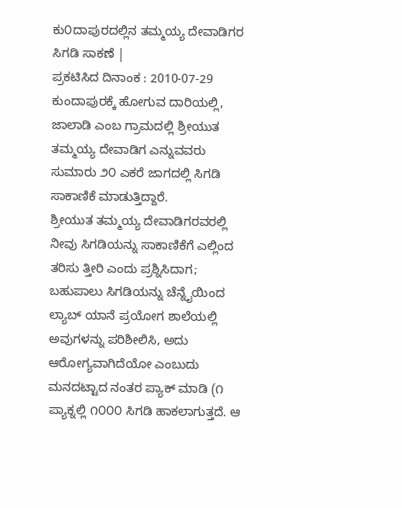ಕು೦ದಾಪುರದಲ್ಲಿನ ತಮ್ಮಯ್ಯ ದೇವಾಡಿಗರ ಸಿಗಡಿ ಸಾಕಣೆ |
ಪ್ರಕಟಿಸಿದ ದಿನಾಂಕ : 2010-07-29
ಕುಂದಾಪುರಕ್ಕೆ ಹೋಗುವ ದಾರಿಯಲ್ಲಿ, ಜಾಲಾಡಿ ಎಂಬ ಗ್ರಾಮದಲ್ಲಿ ಶ್ರೀಯುತ ತಮ್ಮಯ್ಯ ದೇವಾಡಿಗ ಎನ್ನುವವರು ಸುಮಾರು ೨೦ ಎಕರೆ ಜಾಗದಲ್ಲಿ ಸಿಗಡಿ ಸಾಕಾಣಿಕೆ ಮಾಡುತ್ತಿದ್ದಾರೆ.
ಶ್ರೀಯುತ ತಮ್ಮಯ್ಯ ದೇವಾಡಿಗರವರಲ್ಲಿ ನೀವು ಸಿಗಡಿಯನ್ನು ಸಾಕಾಣಿಕೆಗೆ ಎಲ್ಲಿಂದ ತರಿಸು ತ್ತೀರಿ ಎಂದು ಪ್ರಶ್ನಿಸಿದಾಗ; ಬಹುಪಾಲು ಸಿಗಡಿಯನ್ನು ಚೆನ್ನೈಯಿಂದ ಲ್ಯಾಬ್ ಯಾನೆ ಪ್ರಯೋಗ ಶಾಲೆಯಲ್ಲಿ ಅವುಗಳನ್ನು ಪರಿಶೀಲಿಸಿ, ಅದು ಆರೋಗ್ಯವಾಗಿದೆಯೋ ಎಂಬುದು ಮನದಟ್ಟಾದ ನಂತರ ಪ್ಯಾಕ್ ಮಾಡಿ (೧ ಪ್ಯಾಕ್ನಲ್ಲಿ ೧೦೦೦ ಸಿಗಡಿ ಹಾಕಲಾಗುತ್ತದೆ. ಆ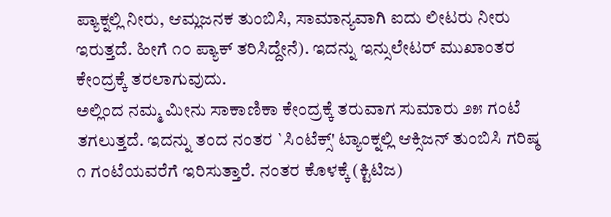ಪ್ಯಾಕ್ನಲ್ಲಿ ನೀರು, ಆಮ್ಲಜನಕ ತುಂಬಿಸಿ, ಸಾಮಾನ್ಯವಾಗಿ ಐದು ಲೀಟರು ನೀರು ಇರುತ್ತದೆ. ಹೀಗೆ ೧೦ ಪ್ಯಾಕ್ ತರಿಸಿದ್ದೇನೆ). ಇದನ್ನು ಇನ್ಸುಲೇಟರ್ ಮುಖಾಂತರ ಕೇಂದ್ರಕ್ಕೆ ತರಲಾಗುವುದು.
ಅಲ್ಲಿಂದ ನಮ್ಮ ಮೀನು ಸಾಕಾಣಿಕಾ ಕೇಂದ್ರಕ್ಕೆ ತರುವಾಗ ಸುಮಾರು ೨೫ ಗಂಟೆ ತಗಲುತ್ತದೆ. ಇದನ್ನು ತಂದ ನಂತರ `ಸಿಂಟೆಕ್ಸ್' ಟ್ಯಾಂಕ್ನಲ್ಲಿ ಆಕ್ಸಿಜನ್ ತುಂಬಿಸಿ ಗರಿಷ್ಠ ೧ ಗಂಟೆಯವರೆಗೆ ಇರಿಸುತ್ತಾರೆ. ನಂತರ ಕೊಳಕ್ಕೆ (ಕ್ಟಿಟಿಜ)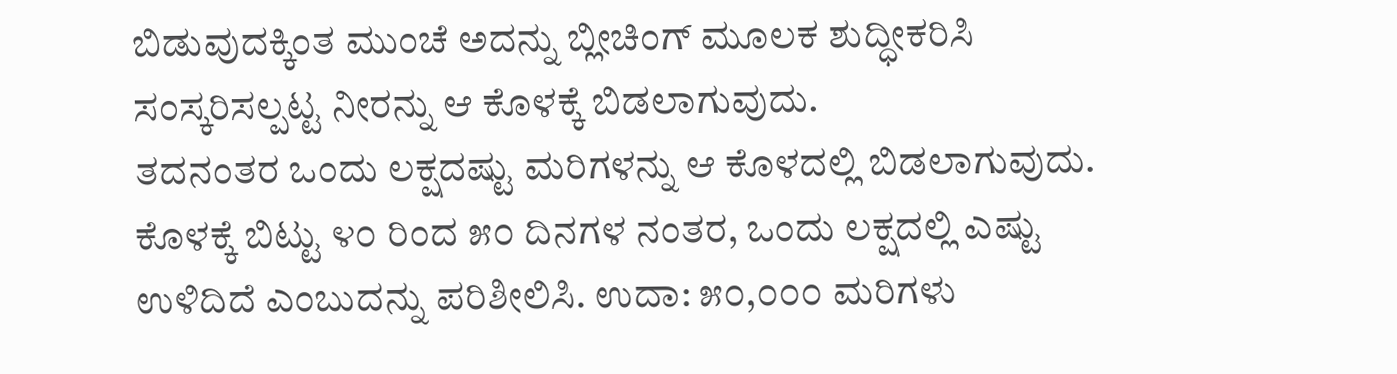ಬಿಡುವುದಕ್ಕಿಂತ ಮುಂಚೆ ಅದನ್ನು ಬ್ಲೀಚಿಂಗ್ ಮೂಲಕ ಶುದ್ಧೀಕರಿಸಿ ಸಂಸ್ಕರಿಸಲ್ಪಟ್ಟ ನೀರನ್ನು ಆ ಕೊಳಕ್ಕೆ ಬಿಡಲಾಗುವುದು.
ತದನಂತರ ಒಂದು ಲಕ್ಷದಷ್ಟು ಮರಿಗಳನ್ನು ಆ ಕೊಳದಲ್ಲಿ ಬಿಡಲಾಗುವುದು. ಕೊಳಕ್ಕೆ ಬಿಟ್ಟು ೪೦ ರಿಂದ ೫೦ ದಿನಗಳ ನಂತರ, ಒಂದು ಲಕ್ಷದಲ್ಲಿ ಎಷ್ಟು ಉಳಿದಿದೆ ಎಂಬುದನ್ನು ಪರಿಶೀಲಿಸಿ. ಉದಾ: ೫೦,೦೦೦ ಮರಿಗಳು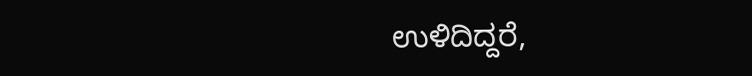ಉಳಿದಿದ್ದರೆ,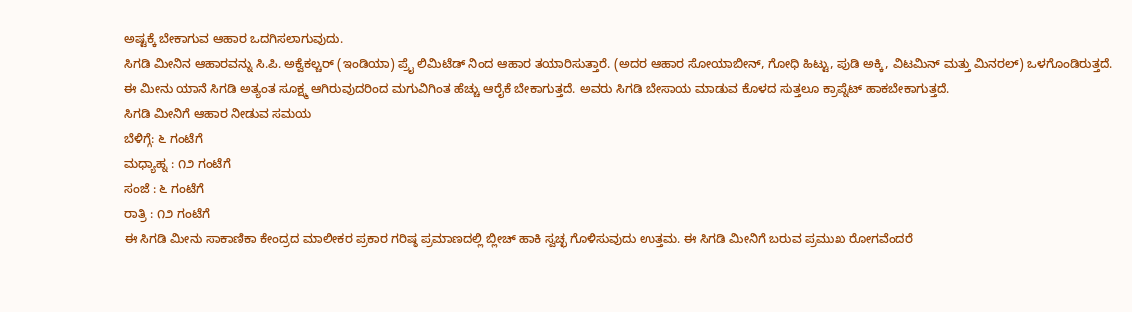ಅಷ್ಟಕ್ಕೆ ಬೇಕಾಗುವ ಆಹಾರ ಒದಗಿಸಲಾಗುವುದು.
ಸಿಗಡಿ ಮೀನಿನ ಆಹಾರವನ್ನು ಸಿ.ಪಿ. ಅಕ್ವೆಕಲ್ಚರ್ (ಇಂಡಿಯಾ) ಪ್ರೈ ಲಿಮಿಟೆಡ್ ನಿಂದ ಆಹಾರ ತಯಾರಿಸುತ್ತಾರೆ. (ಅದರ ಆಹಾರ ಸೋಯಾಬೀನ್, ಗೋಧಿ ಹಿಟ್ಟು, ಪುಡಿ ಅಕ್ಕಿ, ವಿಟಮಿನ್ ಮತ್ತು ಮಿನರಲ್) ಒಳಗೊಂಡಿರುತ್ತದೆ.
ಈ ಮೀನು ಯಾನೆ ಸಿಗಡಿ ಅತ್ಯಂತ ಸೂಕ್ಷ್ಮ ಆಗಿರುವುದರಿಂದ ಮಗುವಿಗಿಂತ ಹೆಚ್ಚು ಆರೈಕೆ ಬೇಕಾಗುತ್ತದೆ. ಅವರು ಸಿಗಡಿ ಬೇಸಾಯ ಮಾಡುವ ಕೊಳದ ಸುತ್ತಲೂ ಕ್ರಾಪ್ನೆಟ್ ಹಾಕಬೇಕಾಗುತ್ತದೆ.
ಸಿಗಡಿ ಮೀನಿಗೆ ಆಹಾರ ನೀಡುವ ಸಮಯ
ಬೆಳಿಗ್ಗೆ: ೬ ಗಂಟೆಗೆ
ಮಧ್ಯಾಹ್ನ : ೧೨ ಗಂಟೆಗೆ
ಸಂಜೆ : ೬ ಗಂಟೆಗೆ
ರಾತ್ರಿ : ೧೨ ಗಂಟೆಗೆ
ಈ ಸಿಗಡಿ ಮೀನು ಸಾಕಾಣಿಕಾ ಕೇಂದ್ರದ ಮಾಲೀಕರ ಪ್ರಕಾರ ಗರಿಷ್ಠ ಪ್ರಮಾಣದಲ್ಲಿ ಬ್ಲೀಚ್ ಹಾಕಿ ಸ್ವಚ್ಛ ಗೊಳಿಸುವುದು ಉತ್ತಮ. ಈ ಸಿಗಡಿ ಮೀನಿಗೆ ಬರುವ ಪ್ರಮುಖ ರೋಗವೆಂದರೆ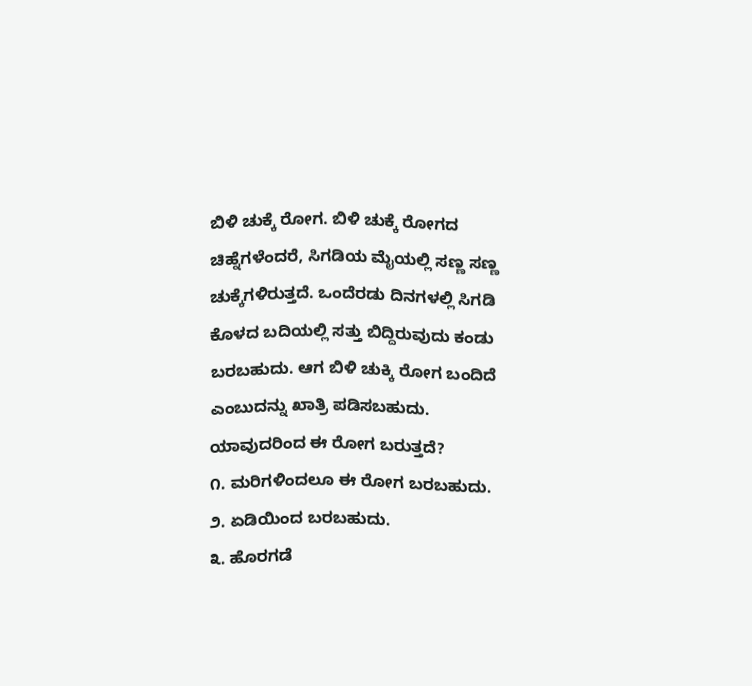ಬಿಳಿ ಚುಕ್ಕೆ ರೋಗ. ಬಿಳಿ ಚುಕ್ಕೆ ರೋಗದ ಚಿಹ್ನೆಗಳೆಂದರೆ, ಸಿಗಡಿಯ ಮೈಯಲ್ಲಿ ಸಣ್ಣ ಸಣ್ಣ ಚುಕ್ಕೆಗಳಿರುತ್ತದೆ. ಒಂದೆರಡು ದಿನಗಳಲ್ಲಿ ಸಿಗಡಿ ಕೊಳದ ಬದಿಯಲ್ಲಿ ಸತ್ತು ಬಿದ್ದಿರುವುದು ಕಂಡು ಬರಬಹುದು. ಆಗ ಬಿಳಿ ಚುಕ್ಕಿ ರೋಗ ಬಂದಿದೆ ಎಂಬುದನ್ನು ಖಾತ್ರಿ ಪಡಿಸಬಹುದು.
ಯಾವುದರಿಂದ ಈ ರೋಗ ಬರುತ್ತದೆ?
೧. ಮರಿಗಳಿಂದಲೂ ಈ ರೋಗ ಬರಬಹುದು.
೨. ಏಡಿಯಿಂದ ಬರಬಹುದು.
೩. ಹೊರಗಡೆ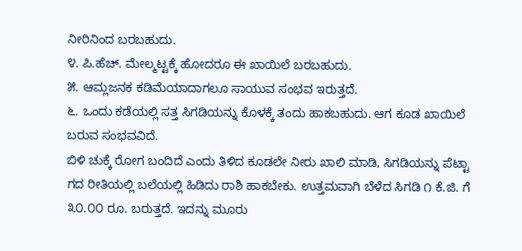ನೀರಿನಿಂದ ಬರಬಹುದು.
೪. ಪಿ.ಹೆಚ್. ಮೇಲ್ಮಟ್ಟಕ್ಕೆ ಹೋದರೂ ಈ ಖಾಯಿಲೆ ಬರಬಹುದು.
೫. ಆಮ್ಲಜನಕ ಕಡಿಮೆಯಾದಾಗಲೂ ಸಾಯುವ ಸಂಭವ ಇರುತ್ತದೆ.
೬. ಒಂದು ಕಡೆಯಲ್ಲಿ ಸತ್ತ ಸಿಗಡಿಯನ್ನು ಕೊಳಕ್ಕೆ ತಂದು ಹಾಕಬಹುದು. ಆಗ ಕೂಡ ಖಾಯಿಲೆ ಬರುವ ಸಂಭವವಿದೆ.
ಬಿಳಿ ಚುಕ್ಕೆ ರೋಗ ಬಂದಿದೆ ಎಂದು ತಿಳಿದ ಕೂಡಲೇ ನೀರು ಖಾಲಿ ಮಾಡಿ, ಸಿಗಡಿಯನ್ನು ಪೆಟ್ಟಾ ಗದ ರೀತಿಯಲ್ಲಿ ಬಲೆಯಲ್ಲಿ ಹಿಡಿದು ರಾಶಿ ಹಾಕಬೇಕು. ಉತ್ತಮವಾಗಿ ಬೆಳೆದ ಸಿಗಡಿ ೧ ಕೆ.ಜಿ. ಗೆ ೩೦.೦೦ ರೂ. ಬರುತ್ತದೆ. ಇದನ್ನು ಮೂರು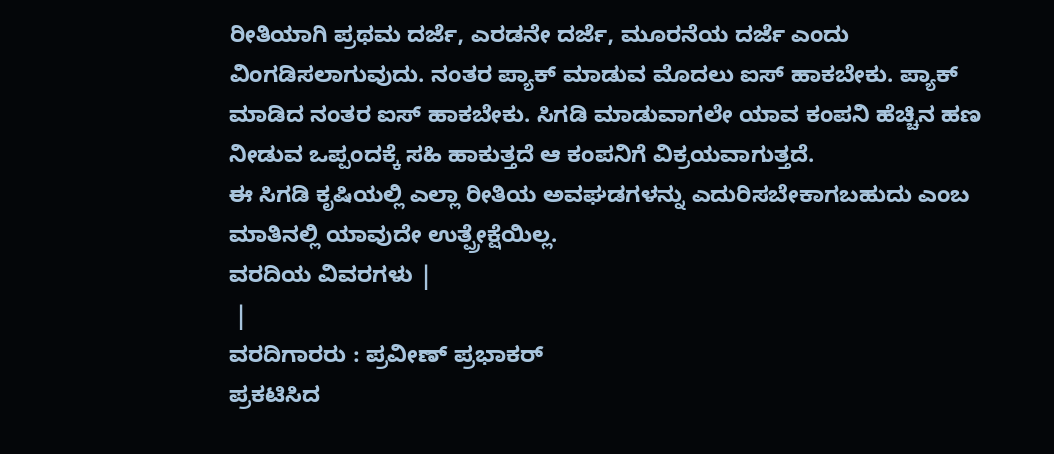ರೀತಿಯಾಗಿ ಪ್ರಥಮ ದರ್ಜೆ, ಎರಡನೇ ದರ್ಜೆ, ಮೂರನೆಯ ದರ್ಜೆ ಎಂದು ವಿಂಗಡಿಸಲಾಗುವುದು. ನಂತರ ಪ್ಯಾಕ್ ಮಾಡುವ ಮೊದಲು ಐಸ್ ಹಾಕಬೇಕು. ಪ್ಯಾಕ್ ಮಾಡಿದ ನಂತರ ಐಸ್ ಹಾಕಬೇಕು. ಸಿಗಡಿ ಮಾಡುವಾಗಲೇ ಯಾವ ಕಂಪನಿ ಹೆಚ್ಚಿನ ಹಣ ನೀಡುವ ಒಪ್ಪಂದಕ್ಕೆ ಸಹಿ ಹಾಕುತ್ತದೆ ಆ ಕಂಪನಿಗೆ ವಿಕ್ರಯವಾಗುತ್ತದೆ.
ಈ ಸಿಗಡಿ ಕೃಷಿಯಲ್ಲಿ ಎಲ್ಲಾ ರೀತಿಯ ಅವಘಡಗಳನ್ನು ಎದುರಿಸಬೇಕಾಗಬಹುದು ಎಂಬ ಮಾತಿನಲ್ಲಿ ಯಾವುದೇ ಉತ್ಪ್ರೇಕ್ಷೆಯಿಲ್ಲ.
ವರದಿಯ ವಿವರಗಳು |
 |
ವರದಿಗಾರರು : ಪ್ರವೀಣ್ ಪ್ರಭಾಕರ್
ಪ್ರಕಟಿಸಿದ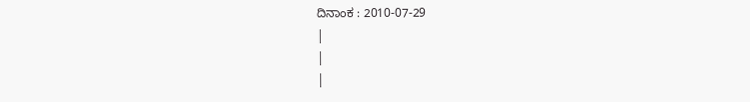ದಿನಾಂಕ : 2010-07-29
|
|
|